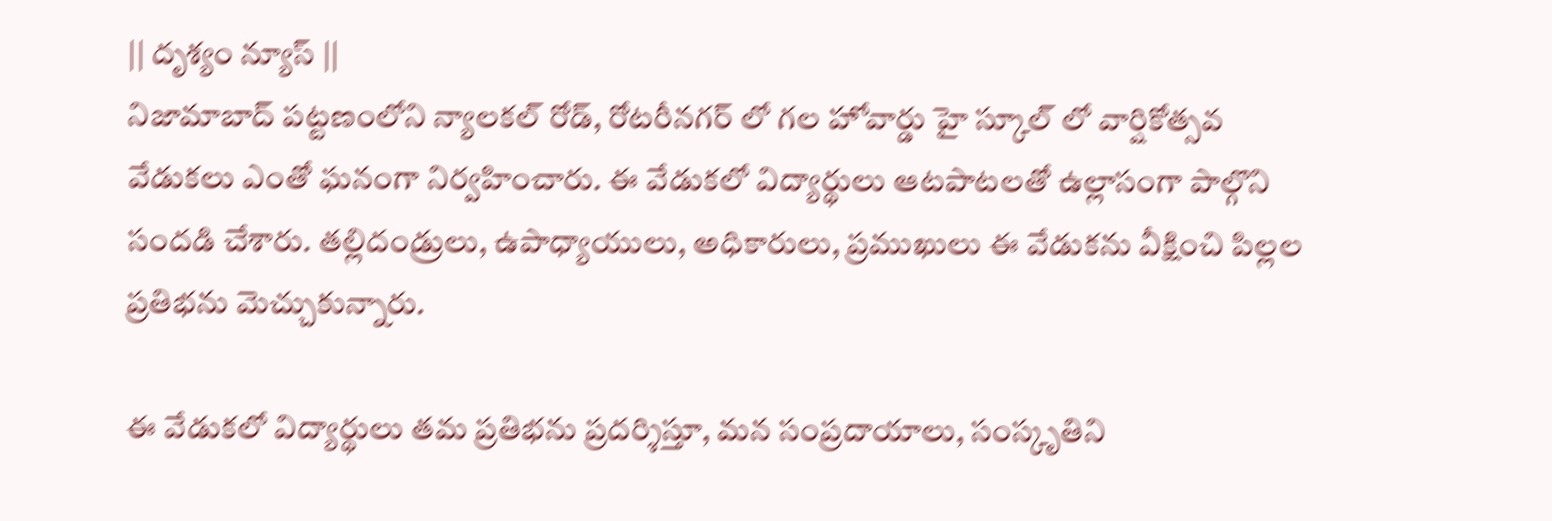|| దృశ్యం న్యూస్ ||
నిజామాబాద్ పట్టణంలోని న్యాలకల్ రోడ్, రోటరీనగర్ లో గల హోవార్డు హై స్కూల్ లో వార్షికోత్సవ వేడుకలు ఎంతో ఘనంగా నిర్వహించారు. ఈ వేడుకలో విద్యార్థులు ఆటపాటలతో ఉల్లాసంగా పాల్గొని సందడి చేశారు. తల్లిదండ్రులు, ఉపాధ్యాయులు, అధికారులు, ప్రముఖులు ఈ వేడుకను వీక్షించి పిల్లల ప్రతిభను మెచ్చుకున్నారు.

ఈ వేడుకలో విద్యార్థులు తమ ప్రతిభను ప్రదర్శిస్తూ, మన సంప్రదాయాలు, సంస్కృతిని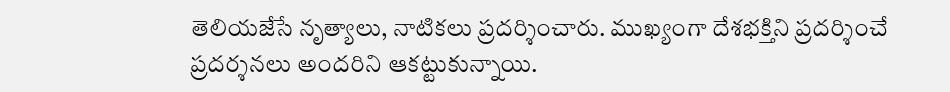తెలియజేసే నృత్యాలు, నాటికలు ప్రదర్శించారు. ముఖ్యంగా దేశభక్తిని ప్రదర్శించే ప్రదర్శనలు అందరిని ఆకట్టుకున్నాయి.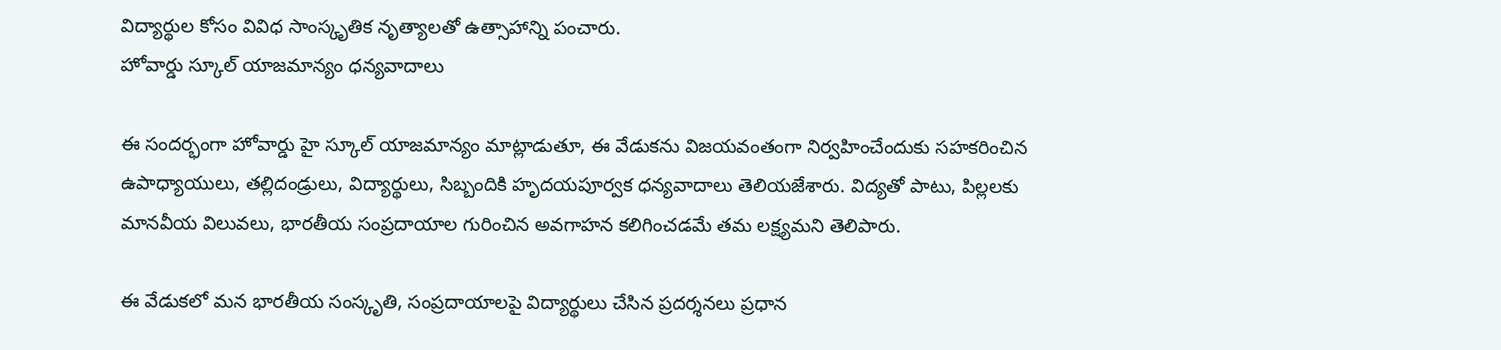విద్యార్థుల కోసం వివిధ సాంస్కృతిక నృత్యాలతో ఉత్సాహాన్ని పంచారు.
హోవార్డు స్కూల్ యాజమాన్యం ధన్యవాదాలు

ఈ సందర్భంగా హోవార్డు హై స్కూల్ యాజమాన్యం మాట్లాడుతూ, ఈ వేడుకను విజయవంతంగా నిర్వహించేందుకు సహకరించిన ఉపాధ్యాయులు, తల్లిదండ్రులు, విద్యార్థులు, సిబ్బందికి హృదయపూర్వక ధన్యవాదాలు తెలియజేశారు. విద్యతో పాటు, పిల్లలకు మానవీయ విలువలు, భారతీయ సంప్రదాయాల గురించిన అవగాహన కలిగించడమే తమ లక్ష్యమని తెలిపారు.

ఈ వేడుకలో మన భారతీయ సంస్కృతి, సంప్రదాయాలపై విద్యార్థులు చేసిన ప్రదర్శనలు ప్రధాన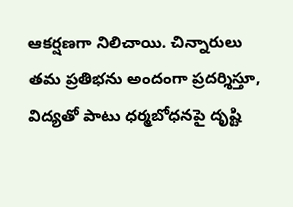ఆకర్షణగా నిలిచాయి. చిన్నారులు తమ ప్రతిభను అందంగా ప్రదర్శిస్తూ, విద్యతో పాటు ధర్మబోధనపై దృష్టి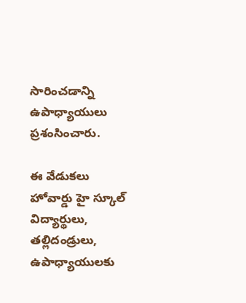సారించడాన్ని ఉపాధ్యాయులు ప్రశంసించారు.

ఈ వేడుకలు హోవార్డు హై స్కూల్ విద్యార్థులు, తల్లిదండ్రులు, ఉపాధ్యాయులకు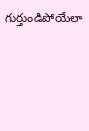గుర్తుండిపోయేలా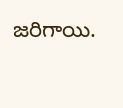జరిగాయి.